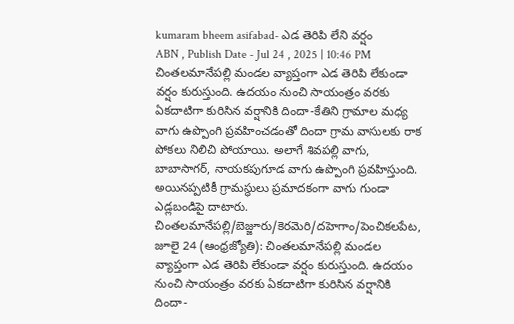kumaram bheem asifabad- ఎడ తెరిపి లేని వర్షం
ABN , Publish Date - Jul 24 , 2025 | 10:46 PM
చింతలమానేపల్లి మండల వ్యాప్తంగా ఎడ తెరిపి లేకుండా వర్షం కురుస్తుంది. ఉదయం నుంచి సాయంత్రం వరకు ఏకదాటిగా కురిసిన వర్షానికి దిందా-కేతిని గ్రామాల మధ్య వాగు ఉప్పొంగి ప్రవహించడంతో దిందా గ్రామ వాసులకు రాక పోకలు నిలిచి పోయాయి. అలాగే శివపల్లి వాగు, బాబాసాగర్, నాయకపుగూడ వాగు ఉప్పొంగి ప్రవహిస్తుంది. అయినప్పటికీ గ్రామస్థులు ప్రమాదకంగా వాగు గుండా ఎడ్లబండిపై దాటారు.
చింతలమానేపల్లి/బెజ్జూరు/కెరమెరి/దహెగాం/పెంచికలపేట, జూలై 24 (ఆంధ్రజ్యోతి): చింతలమానేపల్లి మండల వ్యాప్తంగా ఎడ తెరిపి లేకుండా వర్షం కురుస్తుంది. ఉదయం నుంచి సాయంత్రం వరకు ఏకదాటిగా కురిసిన వర్షానికి దిందా-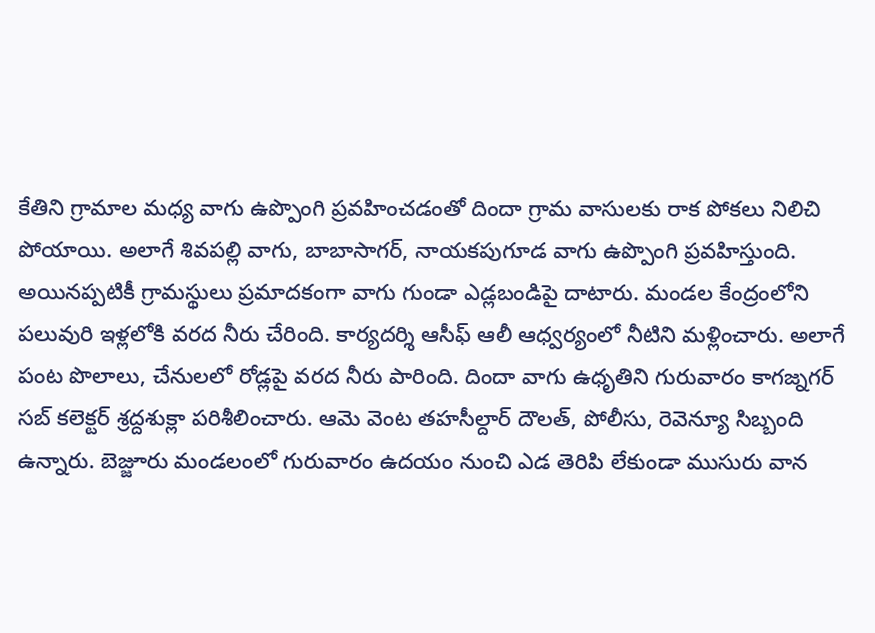కేతిని గ్రామాల మధ్య వాగు ఉప్పొంగి ప్రవహించడంతో దిందా గ్రామ వాసులకు రాక పోకలు నిలిచి పోయాయి. అలాగే శివపల్లి వాగు, బాబాసాగర్, నాయకపుగూడ వాగు ఉప్పొంగి ప్రవహిస్తుంది. అయినప్పటికీ గ్రామస్థులు ప్రమాదకంగా వాగు గుండా ఎడ్లబండిపై దాటారు. మండల కేంద్రంలోని పలువురి ఇళ్లలోకి వరద నీరు చేరింది. కార్యదర్శి ఆసీఫ్ ఆలీ ఆధ్వర్యంలో నీటిని మళ్లించారు. అలాగే పంట పొలాలు, చేనులలో రోడ్లపై వరద నీరు పారింది. దిందా వాగు ఉధృతిని గురువారం కాగజ్నగర్ సబ్ కలెక్టర్ శ్రద్దశుక్లా పరిశీలించారు. ఆమె వెంట తహసీల్దార్ దౌలత్, పోలీసు, రెవెన్యూ సిబ్బంది ఉన్నారు. బెజ్జూరు మండలంలో గురువారం ఉదయం నుంచి ఎడ తెరిపి లేకుండా ముసురు వాన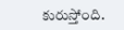కురుస్తోంది.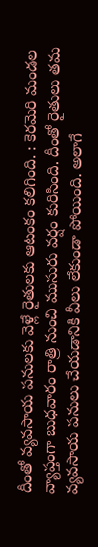దీంతో వ్యవసాయ పనులకు వెళ్లే రైతులకు ఆటంకం కలిగింది. : కెరమెరి మండల వ్యాప్తంగా బుధవారం రాత్రి నుంచి ముసురు వర్షం కురిసింది. దీంతో రైతులు తమ వ్యవసాయ పనులు చేయడానికి వీలు లేకుండా పోయింది. అలాగే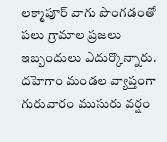లక్మాపూర్ వాగు పొంగడంతో పలు గ్రామాల ప్రజలు ఇబ్బందులు ఎదుర్కొన్నారు. దహెగాం మండల వ్యాప్తంగా గురువారం ముసురు వర్షం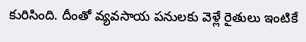కురిసింది. దీంతో వ్యవసాయ పనులకు వెళ్లే రైతులు ఇంటికే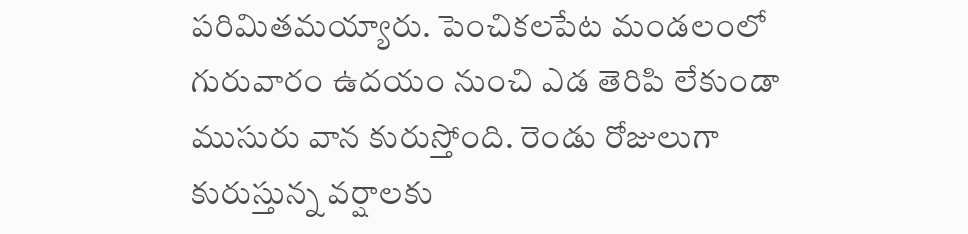పరిమితమయ్యారు. పెంచికలపేట మండలంలో గురువారం ఉదయం నుంచి ఎడ తెరిపి లేకుండా ముసురు వాన కురుస్తోంది. రెండు రోజులుగా కురుస్తున్న వర్షాలకు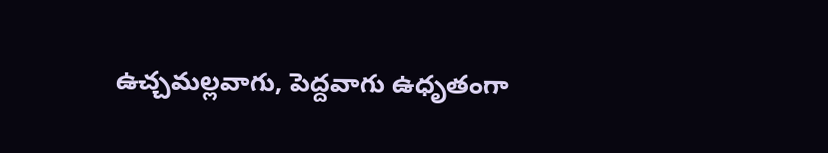ఉచ్చమల్లవాగు, పెద్దవాగు ఉధృతంగా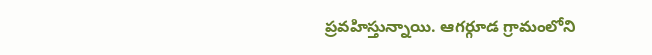ప్రవహిస్తున్నాయి. ఆగర్గూడ గ్రామంలోని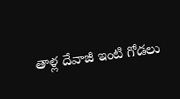తాళ్ల దేవాజీ ఇంటి గోడలు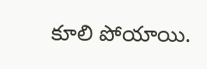కూలి పోయాయి.